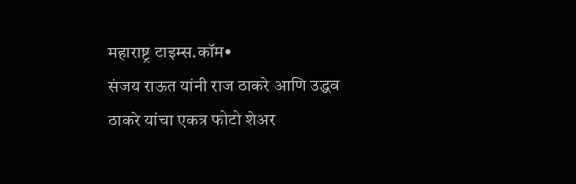महाराष्ट्र टाइम्स.कॉम•
संजय राऊत यांनी राज ठाकरे आणि उद्धव ठाकरे यांचा एकत्र फोटो शेअर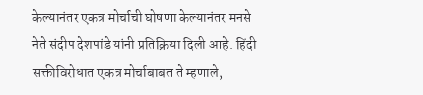केल्यानंतर एकत्र मोर्चाची घोषणा केल्यानंतर मनसे नेते संदीप देशपांडे यांनी प्रतिक्रिया दिली आहे. हिंदी सक्तीविरोधात एकत्र मोर्चाबाबत ते म्हणाले,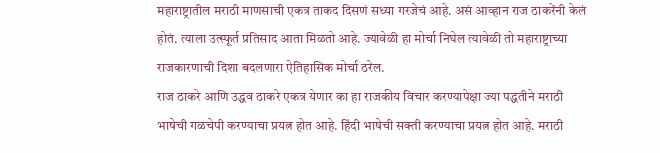महाराष्ट्रातील मराठी माणसाची एकत्र ताकद दिसणं सध्या गरजेचं आहे. असं आव्हान राज ठाकरेंनी केलं होतं. त्याला उत्स्फूर्त प्रतिसाद आता मिळतो आहे. ज्यावेळी हा मोर्चा निघेल त्यावेळी तो महाराष्ट्राच्या राजकारणाची दिशा बदलणारा ऐतिहासिक मोर्चा ठरेल.
राज ठाकरे आणि उद्धव ठाकरे एकत्र येणार का हा राजकीय विचार करण्यापेक्षा ज्या पद्धतीने मराठी भाषेची गळचेपी करण्याचा प्रयत्न होत आहे. हिंदी भाषेची सक्ती करण्याचा प्रयत्न होत आहे. मराठी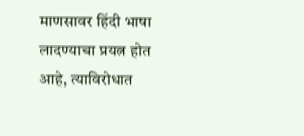माणसावर हिंदी भाषा लादण्याचा प्रयत्न होत आहे, त्याविरोधात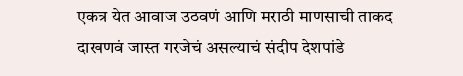एकत्र येत आवाज उठवणं आणि मराठी माणसाची ताकद दाखणवं जास्त गरजेचं असल्याचं संदीप देशपांडे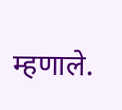म्हणाले.